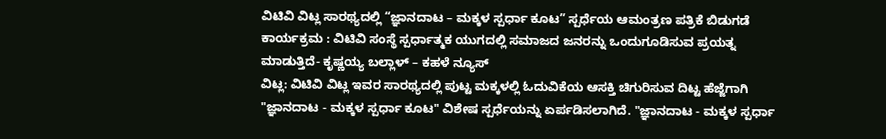ವಿಟಿವಿ ವಿಟ್ಲ ಸಾರಥ್ಯದಲ್ಲಿ “ಜ್ಞಾನದಾಟ – ಮಕ್ಕಳ ಸ್ಪರ್ಧಾ ಕೂಟ” ಸ್ಪರ್ಧೆಯ ಆಮಂತ್ರಣ ಪತ್ರಿಕೆ ಬಿಡುಗಡೆ ಕಾರ್ಯಕ್ರಮ : ವಿಟಿವಿ ಸಂಸ್ಥೆ ಸ್ಪರ್ಧಾತ್ಮಕ ಯುಗದಲ್ಲಿ ಸಮಾಜದ ಜನರನ್ನು ಒಂದುಗೂಡಿಸುವ ಪ್ರಯತ್ನ ಮಾಡುತ್ತಿದೆ- ಕೃಷ್ಣಯ್ಯ ಬಲ್ಲಾಳ್ – ಕಹಳೆ ನ್ಯೂಸ್
ವಿಟ್ಲ: ವಿಟಿವಿ ವಿಟ್ಲ ಇವರ ಸಾರಥ್ಯದಲ್ಲಿ ಪುಟ್ಟ ಮಕ್ಕಳಲ್ಲಿ ಓದುವಿಕೆಯ ಆಸಕ್ತಿ ಚಿಗುರಿಸುವ ದಿಟ್ಟ ಹೆಜ್ಜೆಗಾಗಿ "ಜ್ಞಾನದಾಟ - ಮಕ್ಕಳ ಸ್ಪರ್ಧಾ ಕೂಟ" ವಿಶೇಷ ಸ್ಪರ್ಧೆಯನ್ನು ಏರ್ಪಡಿಸಲಾಗಿದೆ. "ಜ್ಞಾನದಾಟ - ಮಕ್ಕಳ ಸ್ಪರ್ಧಾ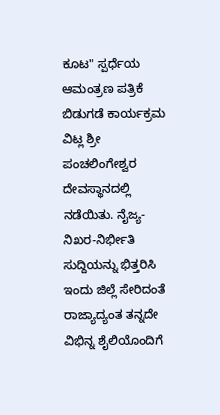ಕೂಟ" ಸ್ಪರ್ಧೆಯ ಆಮಂತ್ರಣ ಪತ್ರಿಕೆ ಬಿಡುಗಡೆ ಕಾರ್ಯಕ್ರಮ ವಿಟ್ಲ ಶ್ರೀ ಪಂಚಲಿಂಗೇಶ್ವರ ದೇವಸ್ಥಾನದಲ್ಲಿ ನಡೆಯಿತು. ನೈಜ್ಯ-ನಿಖರ-ನಿರ್ಭೀತಿ ಸುದ್ದಿಯನ್ನು ಭಿತ್ತರಿಸಿ ಇಂದು ಜಿಲ್ಲೆ ಸೇರಿದಂತೆ ರಾಜ್ಯಾದ್ಯಂತ ತನ್ನದೇ ವಿಭಿನ್ನ ಶೈಲಿಯೊಂದಿಗೆ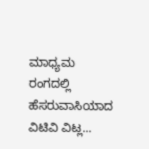ಮಾಧ್ಯಮ ರಂಗದಲ್ಲಿ ಹೆಸರುವಾಸಿಯಾದ ವಿಟಿವಿ ವಿಟ್ಲ...